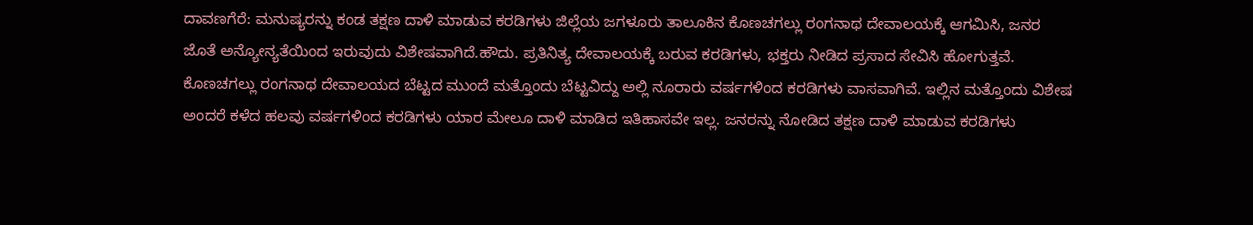ದಾವಣಗೆರೆ: ಮನುಷ್ಯರನ್ನು ಕಂಡ ತಕ್ಷಣ ದಾಳಿ ಮಾಡುವ ಕರಡಿಗಳು ಜಿಲ್ಲೆಯ ಜಗಳೂರು ತಾಲೂಕಿನ ಕೊಣಚಗಲ್ಲು ರಂಗನಾಥ ದೇವಾಲಯಕ್ಕೆ ಆಗಮಿಸಿ, ಜನರ ಜೊತೆ ಅನ್ಯೋನ್ಯತೆಯಿಂದ ಇರುವುದು ವಿಶೇಷವಾಗಿದೆ.ಹೌದು. ಪ್ರತಿನಿತ್ಯ ದೇವಾಲಯಕ್ಕೆ ಬರುವ ಕರಡಿಗಳು, ಭಕ್ತರು ನೀಡಿದ ಪ್ರಸಾದ ಸೇವಿಸಿ ಹೋಗುತ್ತವೆ. ಕೊಣಚಗಲ್ಲು ರಂಗನಾಥ ದೇವಾಲಯದ ಬೆಟ್ಟದ ಮುಂದೆ ಮತ್ತೊಂದು ಬೆಟ್ಟವಿದ್ದು ಅಲ್ಲಿ ನೂರಾರು ವರ್ಷಗಳಿಂದ ಕರಡಿಗಳು ವಾಸವಾಗಿವೆ. ಇಲ್ಲಿನ ಮತ್ತೊಂದು ವಿಶೇಷ ಅಂದರೆ ಕಳೆದ ಹಲವು ವರ್ಷಗಳಿಂದ ಕರಡಿಗಳು ಯಾರ ಮೇಲೂ ದಾಳಿ ಮಾಡಿದ ಇತಿಹಾಸವೇ ಇಲ್ಲ. ಜನರನ್ನು ನೋಡಿದ ತಕ್ಷಣ ದಾಳಿ ಮಾಡುವ ಕರಡಿಗಳು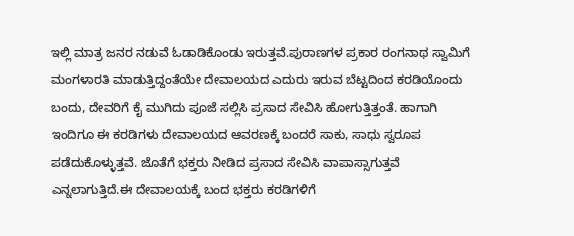ಇಲ್ಲಿ ಮಾತ್ರ ಜನರ ನಡುವೆ ಓಡಾಡಿಕೊಂಡು ಇರುತ್ತವೆ.ಪುರಾಣಗಳ ಪ್ರಕಾರ ರಂಗನಾಥ ಸ್ವಾಮಿಗೆ ಮಂಗಳಾರತಿ ಮಾಡುತ್ತಿದ್ದಂತೆಯೇ ದೇವಾಲಯದ ಎದುರು ಇರುವ ಬೆಟ್ಟದಿಂದ ಕರಡಿಯೊಂದು ಬಂದು, ದೇವರಿಗೆ ಕೈ ಮುಗಿದು ಪೂಜೆ ಸಲ್ಲಿಸಿ ಪ್ರಸಾದ ಸೇವಿಸಿ ಹೋಗುತ್ತಿತ್ತಂತೆ. ಹಾಗಾಗಿ ಇಂದಿಗೂ ಈ ಕರಡಿಗಳು ದೇವಾಲಯದ ಆವರಣಕ್ಕೆ ಬಂದರೆ ಸಾಕು, ಸಾಧು ಸ್ವರೂಪ ಪಡೆದುಕೊಳ್ಳುತ್ತವೆ. ಜೊತೆಗೆ ಭಕ್ತರು ನೀಡಿದ ಪ್ರಸಾದ ಸೇವಿಸಿ ವಾಪಾಸ್ಸಾಗುತ್ತವೆ ಎನ್ನಲಾಗುತ್ತಿದೆ.ಈ ದೇವಾಲಯಕ್ಕೆ ಬಂದ ಭಕ್ತರು ಕರಡಿಗಳಿಗೆ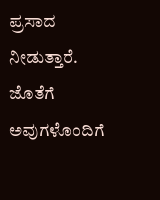ಪ್ರಸಾದ ನೀಡುತ್ತಾರೆ. ಜೊತೆಗೆ ಅವುಗಳೊಂದಿಗೆ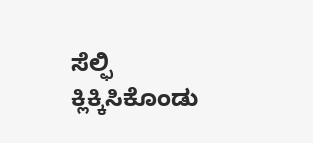ಸೆಲ್ಫಿ ಕ್ಲಿಕ್ಕಿಸಿಕೊಂಡು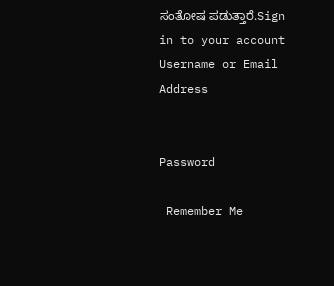ಸಂತೋಷ ಪಡುತ್ತಾರೆ.Sign in to your account
Username or Email Address


Password

 Remember Me